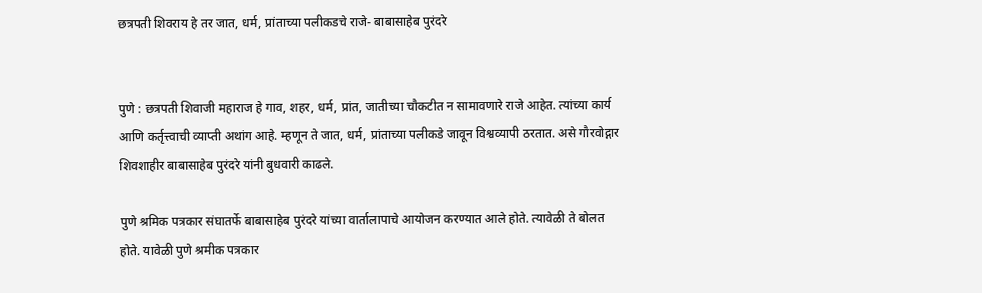छत्रपती शिवराय हे तर जात, धर्म, प्रांताच्या पलीकडचे राजे- बाबासाहेब पुरंदरे


पुणे : छत्रपती शिवाजी महाराज हे गाव, शहर, धर्म, प्रांत, जातीच्या चौकटीत न सामावणारे राजे आहेत. त्यांच्या कार्य आणि कर्तृत्त्वाची व्याप्ती अथांग आहे. म्हणून ते जात, धर्म, प्रांताच्या पलीकडे जावून विश्वव्यापी ठरतात. असे गौरवोद्गार शिवशाहीर बाबासाहेब पुरंदरे यांनी बुधवारी काढले.

पुणे श्रमिक पत्रकार संघातर्फे बाबासाहेब पुरंदरे यांच्या वार्तालापाचे आयोजन करण्यात आले होते. त्यावेळी ते बोलत होते. यावेळी पुणे श्रमीक पत्रकार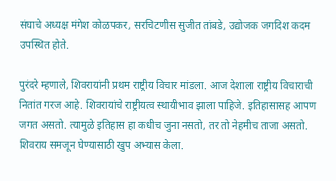संघाचे अध्यक्ष मंगेश कोळपकर, सरचिटणीस सुजीत तांबडे, उद्योजक जगदिश कदम उपस्थित होते.

पुरंदरे म्हणाले, शिवरायांनी प्रथम राष्ट्रीय विचार मांडला. आज देशाला राष्ट्रीय विचाराची नितांत गरज आहे. शिवरायांचे राष्ट्रीयत्व स्थायीभाव झाला पाहिजे. इतिहासासह आपण जगत असतो. त्यामुळे इतिहास हा कधीच जुना नसतो, तर तो नेहमीच ताजा असतो. शिवराय समजून घेण्यासाठी खुप अभ्यास केला.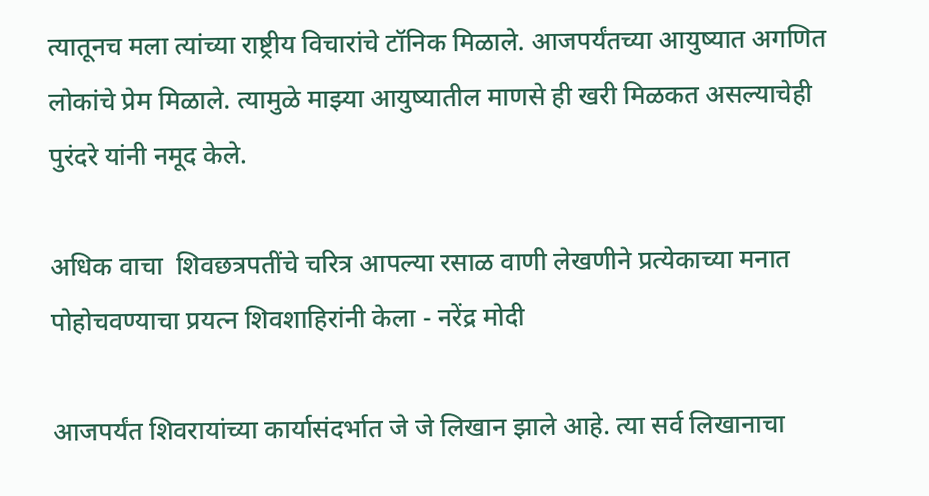त्यातूनच मला त्यांच्या राष्ट्रीय विचारांचे टॉनिक मिळाले. आजपर्यंतच्या आयुष्यात अगणित लोकांचे प्रेम मिळाले. त्यामुळे माझ्या आयुष्यातील माणसे ही खरी मिळकत असल्याचेही पुरंदरे यांनी नमूद केले.

अधिक वाचा  शिवछत्रपतींचे चरित्र आपल्या रसाळ वाणी लेखणीने प्रत्येकाच्या मनात पोहोचवण्याचा प्रयत्न शिवशाहिरांनी केला - नरेंद्र मोदी

आजपर्यंत शिवरायांच्या कार्यासंदर्भात जे जे लिखान झाले आहे. त्या सर्व लिखानाचा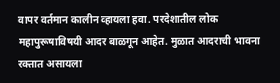वापर वर्तमान कालीन व्हायला हवा. परदेशातील लोक महापुरूषाविषयी आदर बाळगून आहेत. मुळात आदराची भावना रक्तात असायला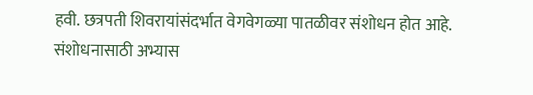हवी. छत्रपती शिवरायांसंदर्भात वेगवेगळ्या पातळीवर संशोधन होत आहे. संशोधनासाठी अभ्यास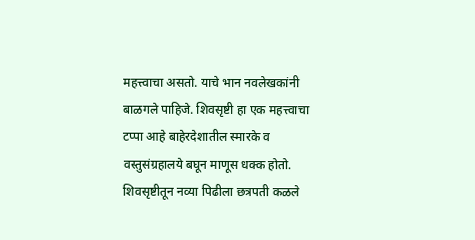महत्त्वाचा असतो. याचे भान नवलेखकांनी बाळगले पाहिजे. शिवसृष्टी हा एक महत्त्वाचा टप्पा आहे बाहेरदेशातील स्मारके व वस्तुसंग्रहालये बघून माणूस धक्क होतो. शिवसृष्टीतून नव्या पिढीला छत्रपती कळले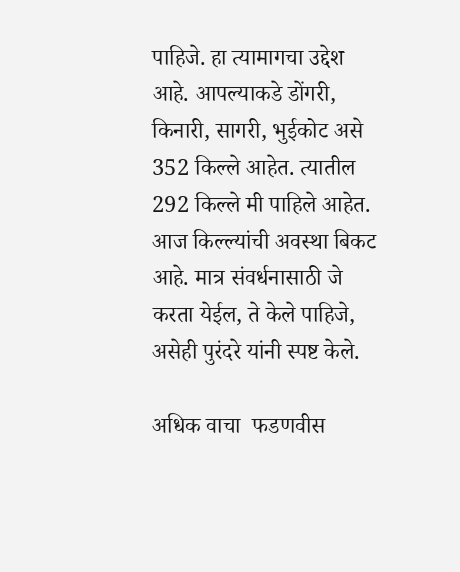पाहिजे. हा त्यामागचा उद्देश आहे. आपल्याकडे डोंगरी, किनारी, सागरी, भुईकोट असे 352 किल्ले आहेत. त्यातील 292 किल्ले मी पाहिले आहेत. आज किल्ल्यांची अवस्था बिकट आहे. मात्र संवर्धनासाठी जे करता येईल, ते केले पाहिजे, असेही पुरंदरे यांनी स्पष्ट केले.

अधिक वाचा  फडणवीस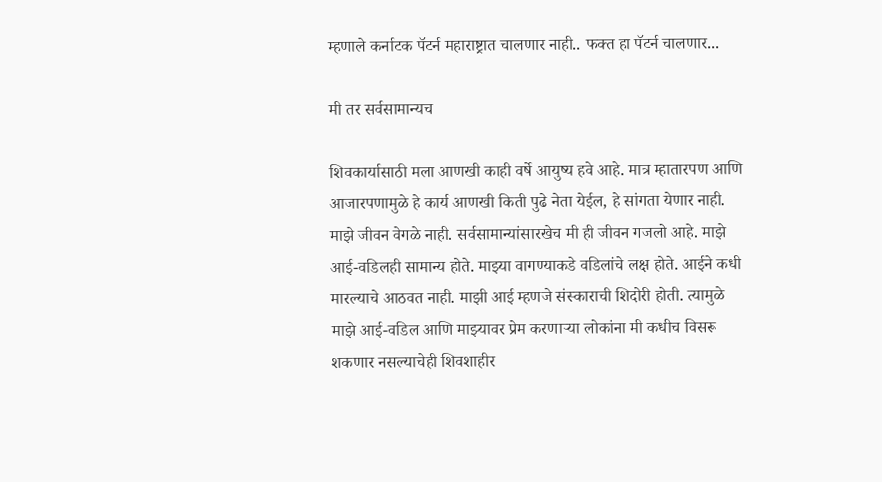म्हणाले कर्नाटक पॅटर्न महाराष्ट्रात चालणार नाही.. फक्त हा पॅटर्न चालणार...

मी तर सर्वसामान्यच

शिवकार्यासाठी मला आणखी काही वर्षे आयुष्य हवे आहे. मात्र म्हातारपण आणि आजारपणामुळे हे कार्य आणखी किती पुढे नेता येईल, हे सांगता येणार नाही. माझे जीवन वेगळे नाही. सर्वसामान्यांसारखेच मी ही जीवन गजलो आहे. माझे आई-वडिलही सामान्य होते. माझ्या वागण्याकडे वडिलांचे लक्ष होते. आईने कधी मारल्याचे आठवत नाही. माझी आई म्हणजे संस्काराची शिदोरी होती. त्यामुळे माझे आई-वडिल आणि माझ्यावर प्रेम करणार्‍या लोकांना मी कधीच विसरू शकणार नसल्याचेही शिवशाहीर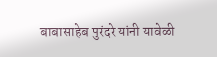बाबासाहेब पुरंदरे यांनी यावेळी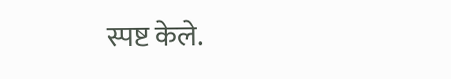स्पष्ट केले.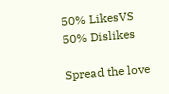50% LikesVS
50% Dislikes

Spread the love